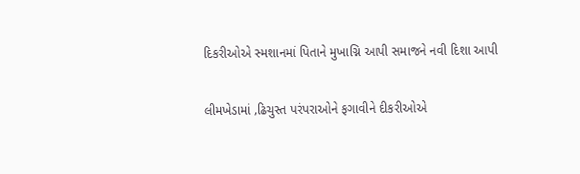દિકરીઓએ સ્મશાનમાં પિતાને મુખાગ્નિ આપી સમાજને નવી દિશા આપી

લીમખેડામાં ‚ઢિચુસ્ત પરંપરાઓને ફગાવીને દીકરીઓએ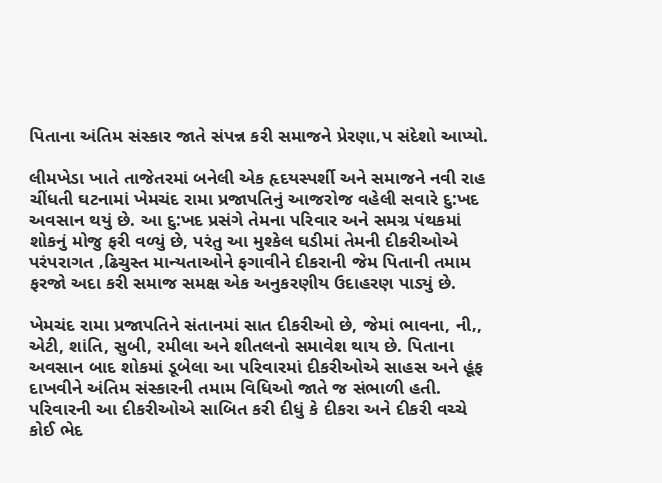પિતાના અંતિમ સંસ્કાર જાતે સંપન્ન કરી સમાજને પ્રેરણા‚પ સંદેશો આપ્યો.

લીમખેડા ખાતે તાજેતરમાં બનેલી એક હૃદયસ્પર્શી અને સમાજને નવી રાહ ચીંધતી ઘટનામાં ખેમચંદ રામા પ્રજાપતિનું આજરોજ વહેલી સવારે દુ:ખદ અવસાન થયું છે. આ દુ:ખદ પ્રસંગે તેમના પરિવાર અને સમગ્ર પંથકમાં શોકનું મોજુ ફરી વળ્યું છે, પરંતુ આ મુશ્કેલ ઘડીમાં તેમની દીકરીઓએ પરંપરાગત ‚ઢિચુસ્ત માન્યતાઓને ફગાવીને દીકરાની જેમ પિતાની તમામ ફરજો અદા કરી સમાજ સમક્ષ એક અનુકરણીય ઉદાહરણ પાડ્યું છે.

ખેમચંદ રામા પ્રજાપતિને સંતાનમાં સાત દીકરીઓ છે, જેમાં ભાવના, ની‚, એટી, શાંતિ, સુબી, રમીલા અને શીતલનો સમાવેશ થાય છે. પિતાના અવસાન બાદ શોકમાં ડૂબેલા આ પરિવારમાં દીકરીઓએ સાહસ અને હૂંફ દાખવીને અંતિમ સંસ્કારની તમામ વિધિઓ જાતે જ સંભાળી હતી. પરિવારની આ દીકરીઓએ સાબિત કરી દીધું કે દીકરા અને દીકરી વચ્ચે કોઈ ભેદ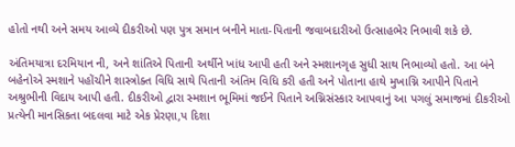હોતો નથી અને સમય આવ્યે દીકરીઓ પણ પુત્ર સમાન બનીને માતા-પિતાની જવાબદારીઓ ઉત્સાહભેર નિભાવી શકે છે.

અંતિમયાત્રા દરમિયાન ની‚ અને શાંતિએ પિતાની અર્થીને ખાંધ આપી હતી અને સ્મશાનગૃહ સુધી સાથ નિભાવ્યો હતો. આ બંને બહેનોએ સ્મશાને પહોંચીને શાસ્ત્રોક્ત વિધિ સાથે પિતાની અંતિમ વિધિ કરી હતી અને પોતાના હાથે મુખાગ્નિ આપીને પિતાને અશ્રુભીની વિદાય આપી હતી. દીકરીઓ દ્વારા સ્મશાન ભૂમિમાં જઈને પિતાને અગ્નિસંસ્કાર આપવાનું આ પગલું સમાજમાં દીકરીઓ પ્રત્યેની માનસિકતા બદલવા માટે એક પ્રેરણા‚પ દિશા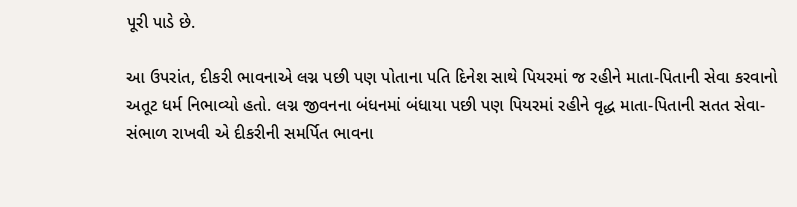પૂરી પાડે છે.

આ ઉપરાંત, દીકરી ભાવનાએ લગ્ન પછી પણ પોતાના પતિ દિનેશ સાથે પિયરમાં જ રહીને માતા-પિતાની સેવા કરવાનો અતૂટ ધર્મ નિભાવ્યો હતો. લગ્ન જીવનના બંધનમાં બંધાયા પછી પણ પિયરમાં રહીને વૃદ્ધ માતા-પિતાની સતત સેવા-સંભાળ રાખવી એ દીકરીની સમર્પિત ભાવના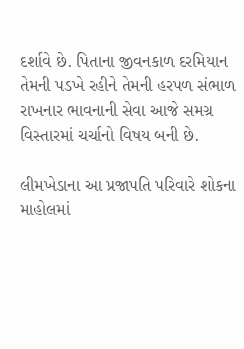દર્શાવે છે. પિતાના જીવનકાળ દરમિયાન તેમની પડખે રહીને તેમની હરપળ સંભાળ રાખનાર ભાવનાની સેવા આજે સમગ્ર વિસ્તારમાં ચર્ચાનો વિષય બની છે.

લીમખેડાના આ પ્રજાપતિ પરિવારે શોકના માહોલમાં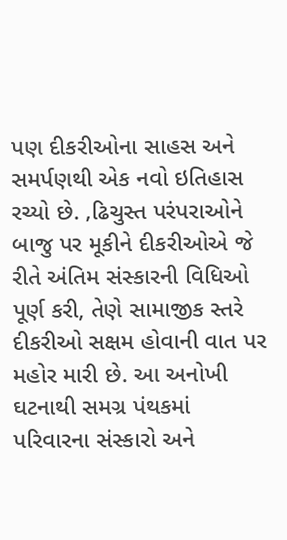પણ દીકરીઓના સાહસ અને સમર્પણથી એક નવો ઇતિહાસ રચ્યો છે. ‚ઢિચુસ્ત પરંપરાઓને બાજુ પર મૂકીને દીકરીઓએ જે રીતે અંતિમ સંસ્કારની વિધિઓ પૂર્ણ કરી, તેણે સામાજીક સ્તરે દીકરીઓ સક્ષમ હોવાની વાત પર મહોર મારી છે. આ અનોખી ઘટનાથી સમગ્ર પંથકમાં પરિવારના સંસ્કારો અને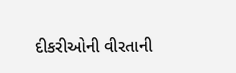દીકરીઓની વીરતાની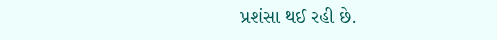પ્રશંસા થઈ રહી છે.